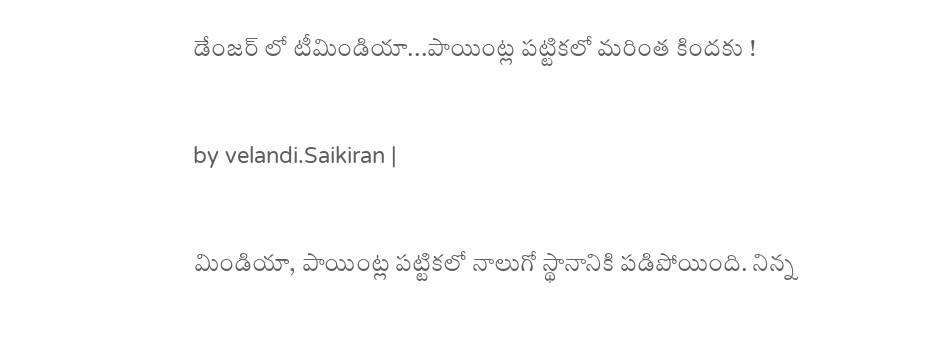డేంజ‌ర్ లో టీమిండియా...పాయింట్ల ప‌ట్టిక‌లో మ‌రింత కింద‌కు !

by velandi.Saikiran |

మిండియా, పాయింట్ల పట్టికలో నాలుగో స్థానానికి పడిపోయింది. నిన్న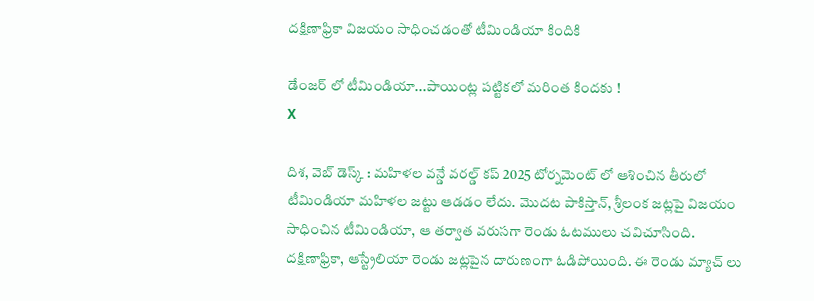ద‌క్షిణాఫ్రికా విజయం సాధించడంతో టీమిండియా కిందికి

డేంజ‌ర్ లో టీమిండియా...పాయింట్ల ప‌ట్టిక‌లో మ‌రింత కింద‌కు !
X

దిశ‌, వెబ్ డెస్క్ : మహిళల వన్డే వరల్డ్ కప్ 2025 టోర్నమెంట్ లో ఆశించిన తీరులో టీమిండియా మహిళల జట్టు ఆడడం లేదు. మొదట పాకిస్తాన్, శ్రీలంక జట్లపై విజయం సాధించిన టీమిండియా, ఆ తర్వాత వరుసగా రెండు ఓటములు చవిచూసింది. ద‌క్షిణాఫ్రికా, ఆస్ట్రేలియా రెండు జట్లపైన దారుణంగా ఓడిపోయింది. ఈ రెండు మ్యాచ్ లు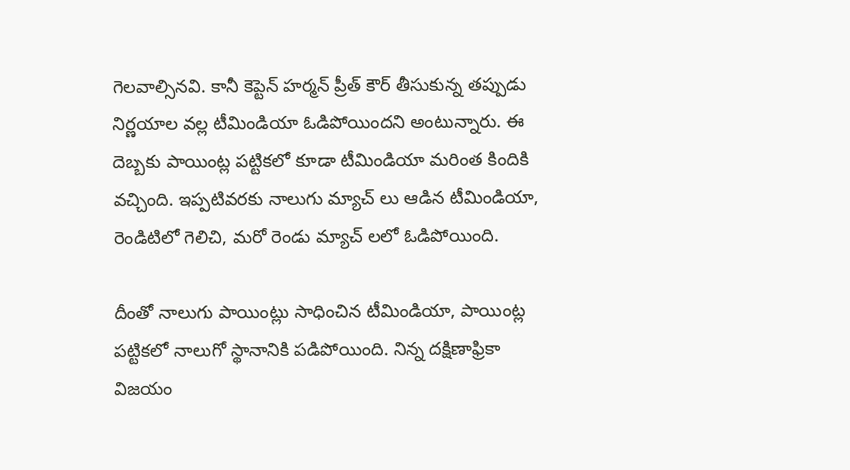గెలవాల్సినవి. కానీ కెప్టెన్ హర్మన్ ప్రీత్ కౌర్ తీసుకున్న తప్పుడు నిర్ణయాల వల్ల టీమిండియా ఓడిపోయిందని అంటున్నారు. ఈ దెబ్బకు పాయింట్ల పట్టికలో కూడా టీమిండియా మరింత కిందికి వచ్చింది. ఇప్పటివరకు నాలుగు మ్యాచ్ లు ఆడిన టీమిండియా, రెండిటిలో గెలిచి, మరో రెండు మ్యాచ్ లలో ఓడిపోయింది.

దీంతో నాలుగు పాయింట్లు సాధించిన టీమిండియా, పాయింట్ల పట్టికలో నాలుగో స్థానానికి పడిపోయింది. నిన్న ద‌క్షిణాఫ్రికా విజయం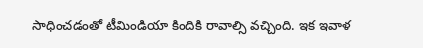సాధించడంతో టీమిండియా కిందికి రావాల్సి వచ్చింది. ఇక ఇవాళ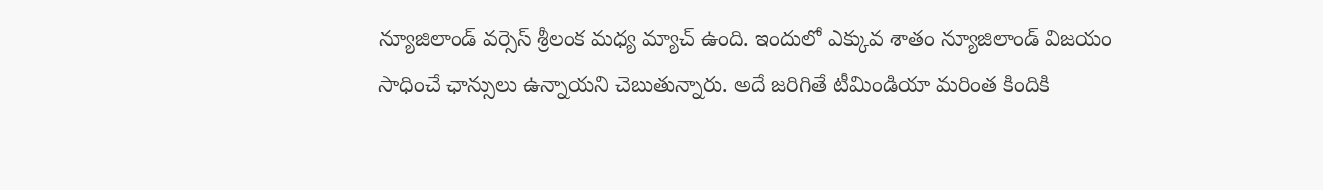న్యూజిలాండ్ వర్సెస్ శ్రీలంక మధ్య మ్యాచ్ ఉంది. ఇందులో ఎక్కువ శాతం న్యూజిలాండ్ విజయం సాధించే ఛాన్సులు ఉన్నాయని చెబుతున్నారు. అదే జరిగితే టీమిండియా మరింత కిందికి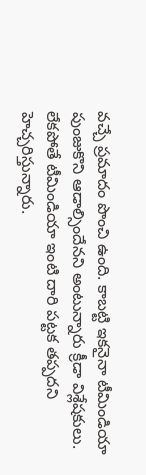వచ్చే ప్రమాదం పొంచి ఉంది. కాబట్టి ఇకనైనా టీమిండియా పుంజుకొని ఆడాల్సిందేనని అంటున్నారు క్రీడా విశ్లేషకులు. లేకపోతే టీమిండియా ఇంటి దారి పట్టక తప్పదని హెచ్చరిస్తున్నారు.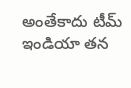అంతేకాదు టీమ్ ఇండియా తన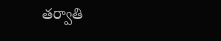తర్వాతి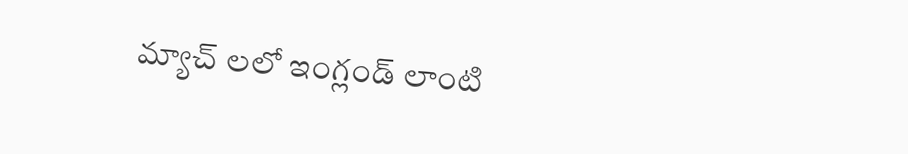మ్యాచ్ ల‌లో ఇంగ్లండ్ లాంటి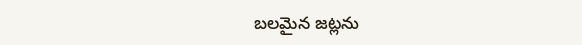బలమైన జట్లను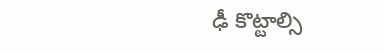ఢీ కొట్టాల్సి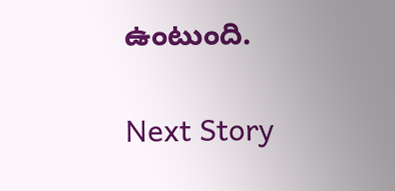ఉంటుంది.

Next Story